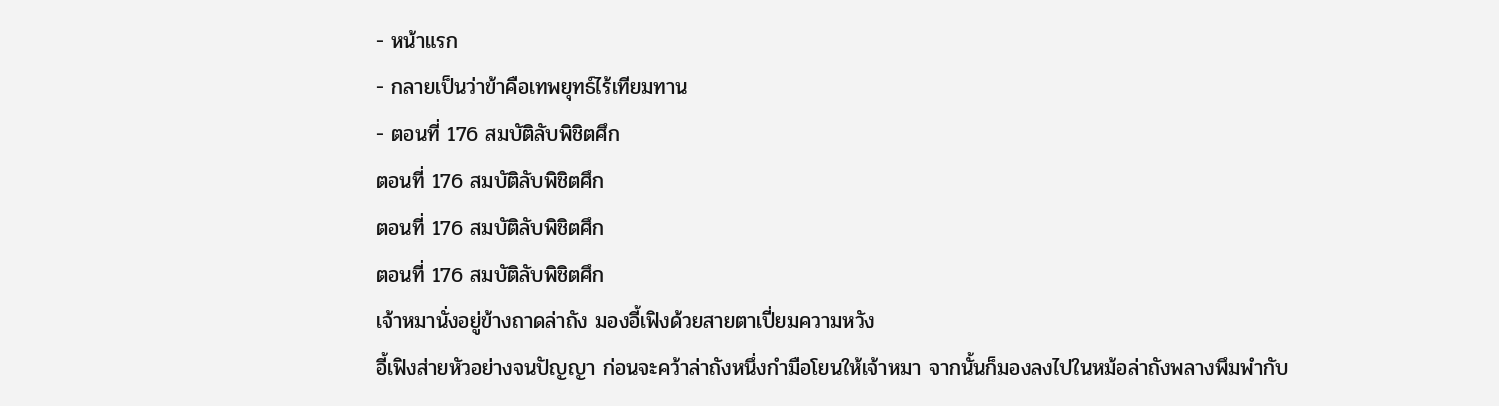- หน้าแรก
- กลายเป็นว่าข้าคือเทพยุทธ์ไร้เทียมทาน
- ตอนที่ 176 สมบัติลับพิชิตศึก
ตอนที่ 176 สมบัติลับพิชิตศึก
ตอนที่ 176 สมบัติลับพิชิตศึก
ตอนที่ 176 สมบัติลับพิชิตศึก
เจ้าหมานั่งอยู่ข้างถาดล่าถัง มองอี้เฟิงด้วยสายตาเปี่ยมความหวัง
อี้เฟิงส่ายหัวอย่างจนปัญญา ก่อนจะคว้าล่าถังหนึ่งกำมือโยนให้เจ้าหมา จากนั้นก็มองลงไปในหม้อล่าถังพลางพึมพำกับ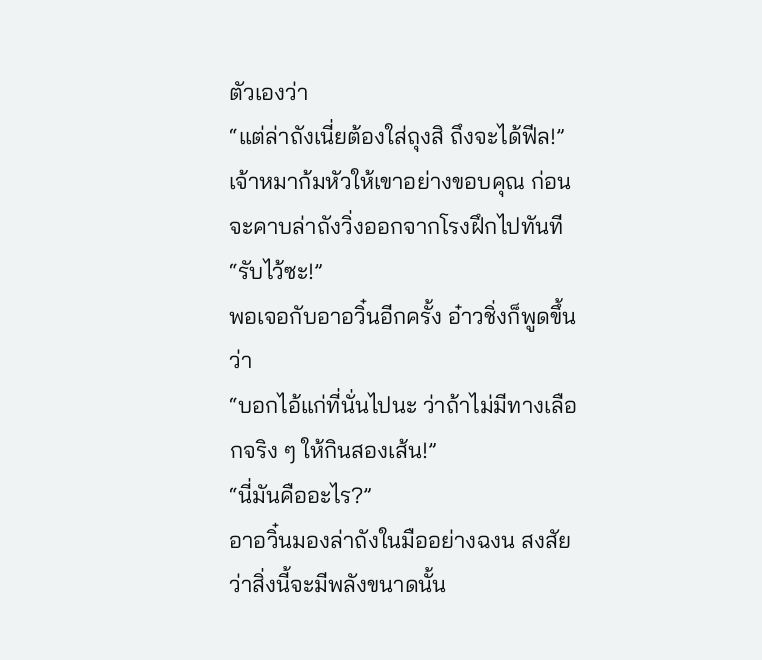ตัวเองว่า
“แต่ล่าถังเนี่ยต้องใส่ถุงสิ ถึงจะได้ฟีล!”
เจ้าหมาก้มหัวให้เขาอย่างขอบคุณ ก่อนจะคาบล่าถังวิ่งออกจากโรงฝึกไปทันที
“รับไว้ซะ!”
พอเจอกับอาอวิ๋นอีกครั้ง อ๋าวชิ่งก็พูดขึ้นว่า
“บอกไอ้แก่ที่นั่นไปนะ ว่าถ้าไม่มีทางเลือกจริง ๆ ให้กินสองเส้น!”
“นี่มันคืออะไร?”
อาอวิ๋นมองล่าถังในมืออย่างฉงน สงสัยว่าสิ่งนี้จะมีพลังขนาดนั้น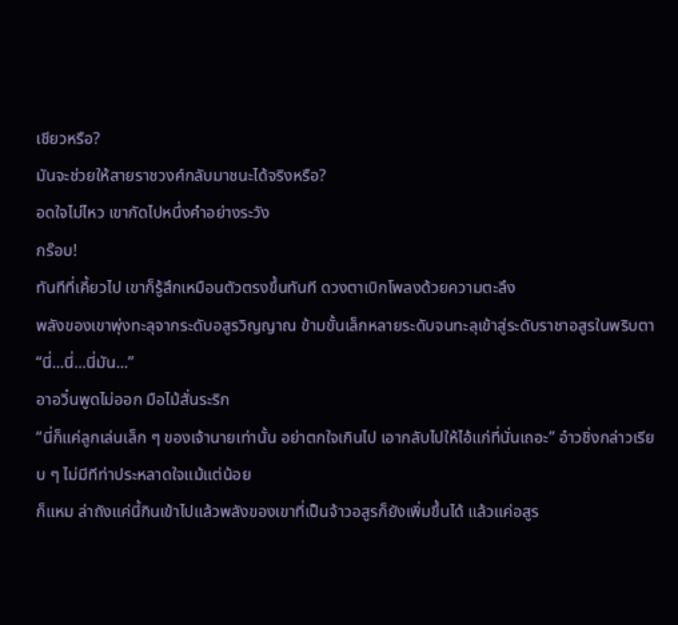เชียวหรือ?
มันจะช่วยให้สายราชวงศ์กลับมาชนะได้จริงหรือ?
อดใจไม่ไหว เขากัดไปหนึ่งคำอย่างระวัง
กร๊อบ!
ทันทีที่เคี้ยวไป เขาก็รู้สึกเหมือนตัวตรงขึ้นทันที ดวงตาเบิกโพลงด้วยความตะลึง
พลังของเขาพุ่งทะลุจากระดับอสูรวิญญาณ ข้ามขั้นเล็กหลายระดับจนทะลุเข้าสู่ระดับราชาอสูรในพริบตา
“นี่...นี่...นี่มัน...”
อาอวิ๋นพูดไม่ออก มือไม้สั่นระริก
“นี่ก็แค่ลูกเล่นเล็ก ๆ ของเจ้านายเท่านั้น อย่าตกใจเกินไป เอากลับไปให้ไอ้แก่ที่นั่นเถอะ” อ๋าวชิ่งกล่าวเรียบ ๆ ไม่มีทีท่าประหลาดใจแม้แต่น้อย
ก็แหม ล่าถังแค่นี้กินเข้าไปแล้วพลังของเขาที่เป็นจ้าวอสูรก็ยังเพิ่มขึ้นได้ แล้วแค่อสูร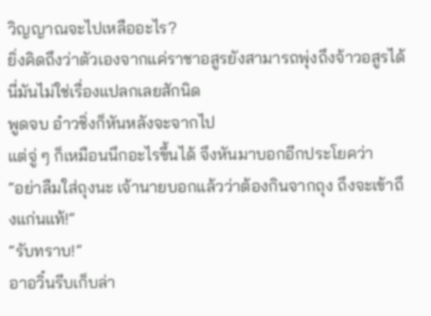วิญญาณจะไปเหลืออะไร?
ยิ่งคิดถึงว่าตัวเองจากแค่ราชาอสูรยังสามารถพุ่งถึงจ้าวอสูรได้ นี่มันไม่ใช่เรื่องแปลกเลยสักนิด
พูดจบ อ๋าวชิ่งก็หันหลังจะจากไป
แต่จู่ ๆ ก็เหมือนนึกอะไรขึ้นได้ จึงหันมาบอกอีกประโยคว่า
“อย่าลืมใส่ถุงนะ เจ้านายบอกแล้วว่าต้องกินจากถุง ถึงจะเข้าถึงแก่นแท้!”
“รับทราบ!”
อาอวิ๋นรีบเก็บล่า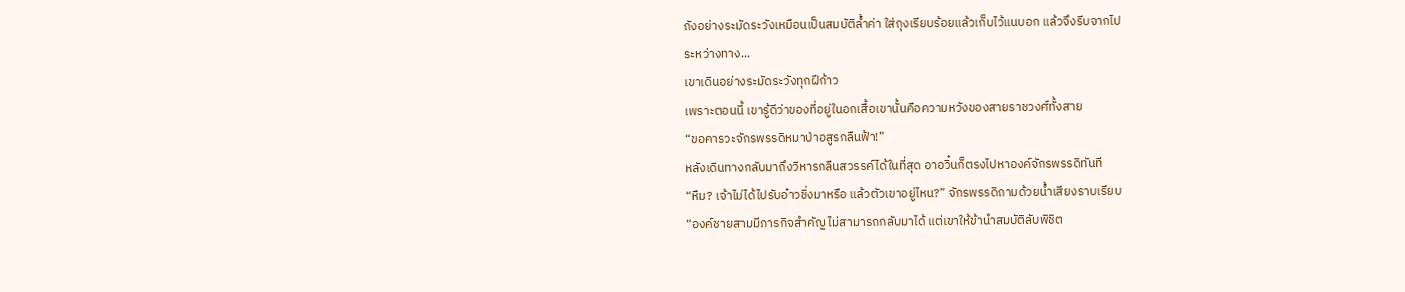ถังอย่างระมัดระวังเหมือนเป็นสมบัติล้ำค่า ใส่ถุงเรียบร้อยแล้วเก็บไว้แนบอก แล้วจึงรีบจากไป
ระหว่างทาง...
เขาเดินอย่างระมัดระวังทุกฝีก้าว
เพราะตอนนี้ เขารู้ดีว่าของที่อยู่ในอกเสื้อเขานั้นคือความหวังของสายราชวงศ์ทั้งสาย
“ขอคารวะจักรพรรดิหมาป่าอสูรกลืนฟ้า!”
หลังเดินทางกลับมาถึงวิหารกลืนสวรรค์ได้ในที่สุด อาอวิ๋นก็ตรงไปหาองค์จักรพรรดิทันที
“หืม? เจ้าไม่ได้ไปรับอ๋าวชิ่งมาหรือ แล้วตัวเขาอยู่ไหน?” จักรพรรดิถามด้วยน้ำเสียงราบเรียบ
“องค์ชายสามมีภารกิจสำคัญ ไม่สามารถกลับมาได้ แต่เขาให้ข้านำสมบัติลับพิชิต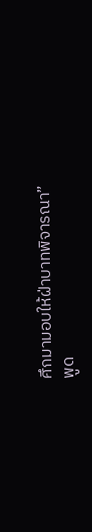ศึกมามอบให้ฝ่าบาทพิจารณา”
พูด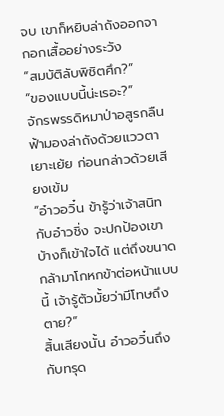จบ เขาก็หยิบล่าถังออกจากอกเสื้ออย่างระวัง
“สมบัติลับพิชิตศึก?”
“ของแบบนี้น่ะเรอะ?”
จักรพรรดิหมาป่าอสูรกลืนฟ้ามองล่าถังด้วยแววตาเยาะเย้ย ก่อนกล่าวด้วยเสียงเข้ม
“อ๋าวอวิ๋น ข้ารู้ว่าเจ้าสนิทกับอ๋าวชิ่ง จะปกป้องเขาบ้างก็เข้าใจได้ แต่ถึงขนาดกล้ามาโกหกข้าต่อหน้าแบบนี้ เจ้ารู้ตัวมั้ยว่ามีโทษถึงตาย?”
สิ้นเสียงนั้น อ๋าวอวิ๋นถึงกับทรุด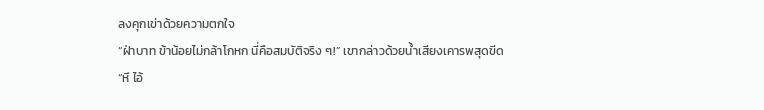ลงคุกเข่าด้วยความตกใจ
“ฝ่าบาท ข้าน้อยไม่กล้าโกหก นี่คือสมบัติจริง ๆ!” เขากล่าวด้วยน้ำเสียงเคารพสุดขีด
“หึ ไอ้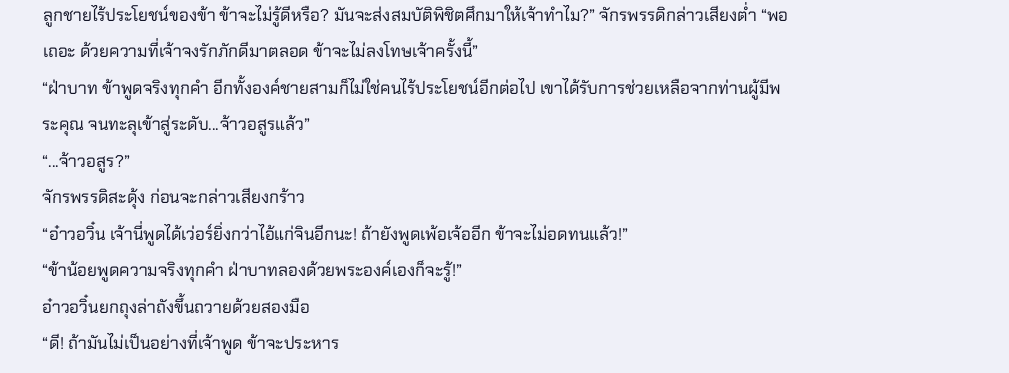ลูกชายไร้ประโยชน์ของข้า ข้าจะไม่รู้ดีหรือ? มันจะส่งสมบัติพิชิตศึกมาให้เจ้าทำไม?” จักรพรรดิกล่าวเสียงต่ำ “พอเถอะ ด้วยความที่เจ้าจงรักภักดีมาตลอด ข้าจะไม่ลงโทษเจ้าครั้งนี้”
“ฝ่าบาท ข้าพูดจริงทุกคำ อีกทั้งองค์ชายสามก็ไม่ใช่คนไร้ประโยชน์อีกต่อไป เขาได้รับการช่วยเหลือจากท่านผู้มีพระคุณ จนทะลุเข้าสู่ระดับ...จ้าวอสูรแล้ว”
“...จ้าวอสูร?”
จักรพรรดิสะดุ้ง ก่อนจะกล่าวเสียงกร้าว
“อ๋าวอวิ๋น เจ้านี่พูดได้เว่อร์ยิ่งกว่าไอ้แก่จินอีกนะ! ถ้ายังพูดเพ้อเจ้ออีก ข้าจะไม่อดทนแล้ว!”
“ข้าน้อยพูดความจริงทุกคำ ฝ่าบาทลองด้วยพระองค์เองก็จะรู้!”
อ๋าวอวิ๋นยกถุงล่าถังขึ้นถวายด้วยสองมือ
“ดี! ถ้ามันไม่เป็นอย่างที่เจ้าพูด ข้าจะประหาร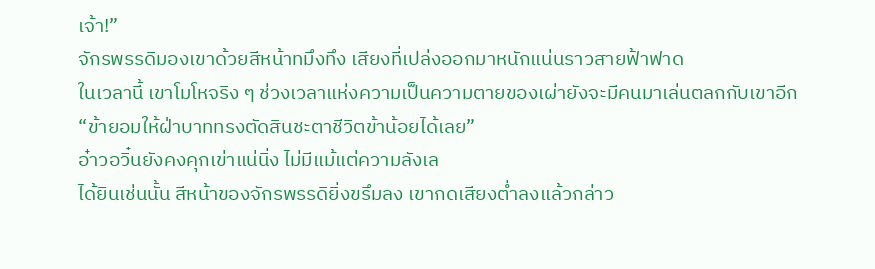เจ้า!”
จักรพรรดิมองเขาด้วยสีหน้าทมึงทึง เสียงที่เปล่งออกมาหนักแน่นราวสายฟ้าฟาด
ในเวลานี้ เขาโมโหจริง ๆ ช่วงเวลาแห่งความเป็นความตายของเผ่ายังจะมีคนมาเล่นตลกกับเขาอีก
“ข้ายอมให้ฝ่าบาททรงตัดสินชะตาชีวิตข้าน้อยได้เลย”
อ๋าวอวิ๋นยังคงคุกเข่าแน่นิ่ง ไม่มีแม้แต่ความลังเล
ได้ยินเช่นนั้น สีหน้าของจักรพรรดิยิ่งขรึมลง เขากดเสียงต่ำลงแล้วกล่าว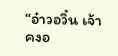“อ๋าวอวิ๋น เจ้าคงอ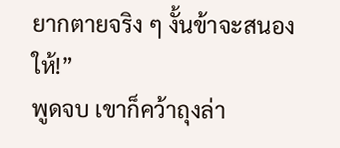ยากตายจริง ๆ งั้นข้าจะสนองให้!”
พูดจบ เขาก็คว้าถุงล่า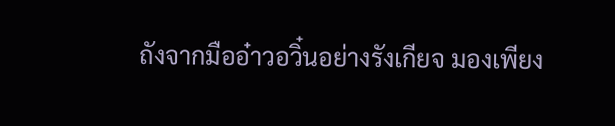ถังจากมืออ๋าวอวิ๋นอย่างรังเกียจ มองเพียง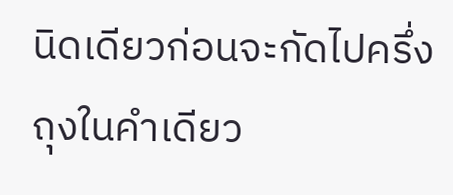นิดเดียวก่อนจะกัดไปครึ่งถุงในคำเดียว